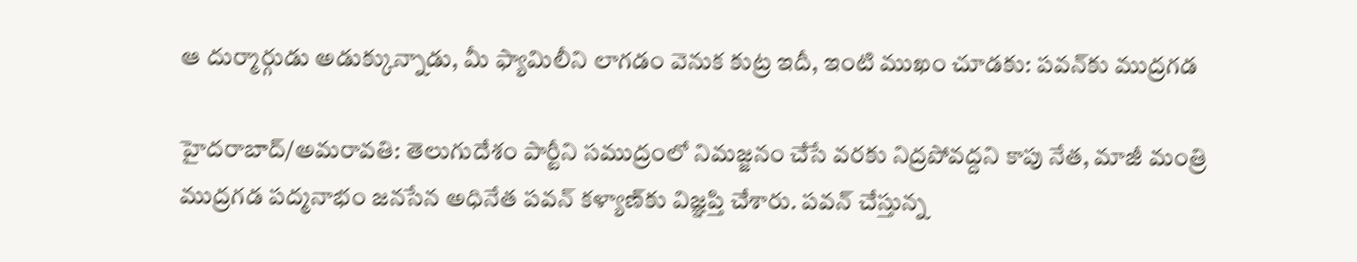ఆ దుర్మార్గుడు అడుక్కున్నాడు, మీ ఫ్యామిలీని లాగడం వెనుక కుట్ర ఇదీ, ఇంటి ముఖం చూడకు: పవన్‌కు ముద్రగడ

హైదరాబాద్/అమరావతి: తెలుగుదేశం పార్టీని సముద్రంలో నిమజ్జనం చేసే వరకు నిద్రపోవద్దని కాపు నేత, మాజీ మంత్రి ముద్రగడ పద్మనాభం జనసేన అధినేత పవన్ కళ్యాణ్‌కు విజ్ఞప్తి చేశారు. పవన్ చేస్తున్న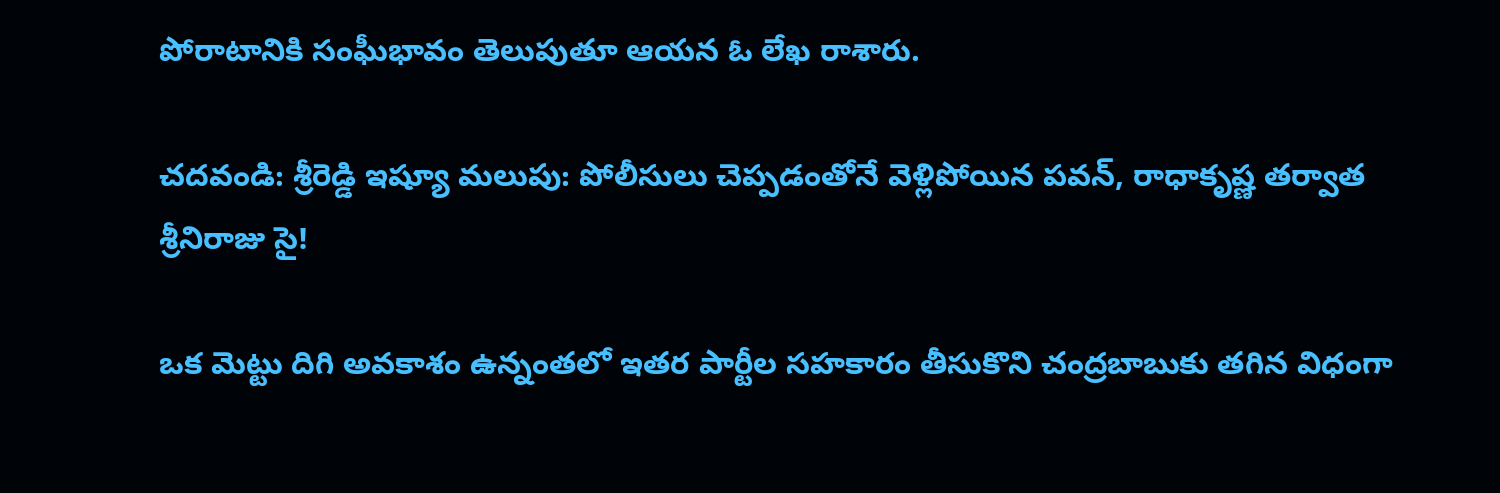పోరాటానికి సంఘీభావం తెలుపుతూ ఆయన ఓ లేఖ రాశారు.

చదవండి: శ్రీరెడ్డి ఇష్యూ మలుపు: పోలీసులు చెప్పడంతోనే వెళ్లిపోయిన పవన్, రాధాకృష్ణ తర్వాత శ్రీనిరాజు సై!

ఒక మెట్టు దిగి అవకాశం ఉన్నంతలో ఇతర పార్టీల సహకారం తీసుకొని చంద్రబాబుకు తగిన విధంగా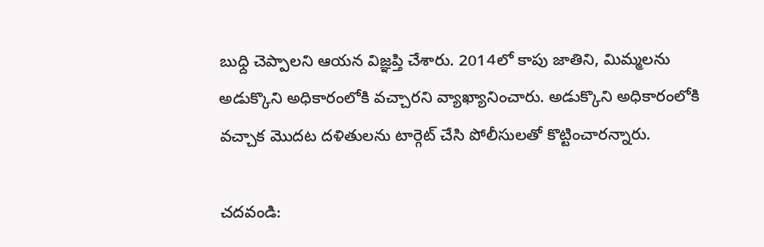బుధ్ది చెప్పాలని ఆయన విజ్ఞప్తి చేశారు. 2014లో కాపు జాతిని, మిమ్మలను అడుక్కొని అధికారంలోకి వచ్చారని వ్యాఖ్యానించారు. అడుక్కొని అధికారంలోకి వచ్చాక మొదట దళితులను టార్గెట్ చేసి పోలీసులతో కొట్టించారన్నారు.

చదవండి: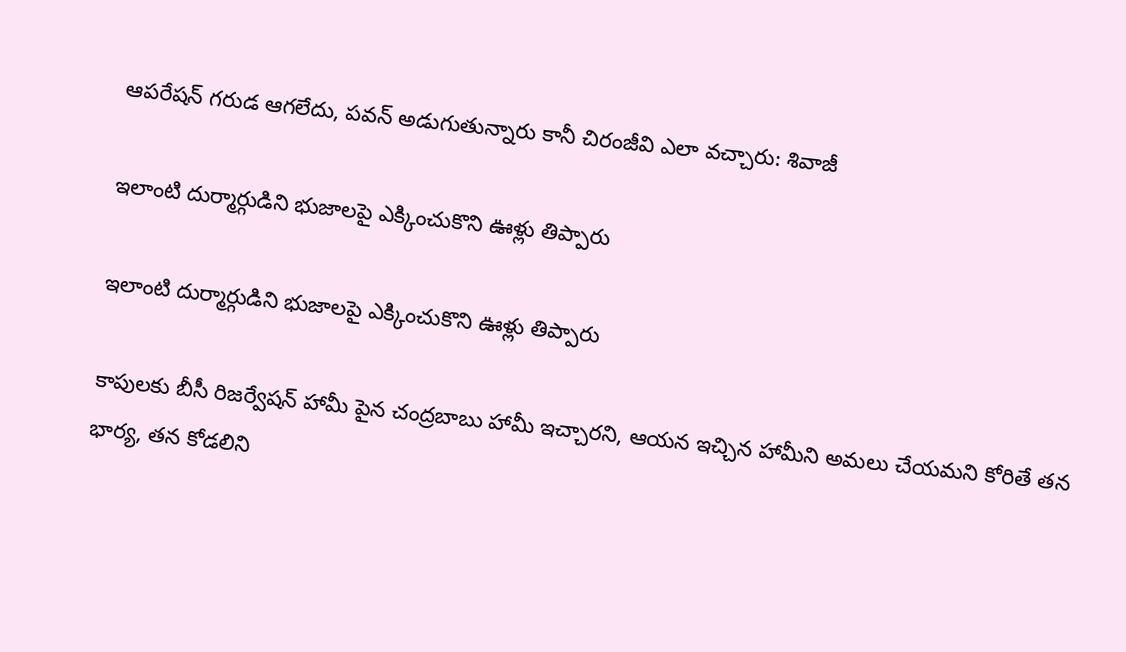ఆపరేషన్ గరుడ ఆగలేదు, పవన్ అడుగుతున్నారు కానీ చిరంజీవి ఎలా వచ్చారు: శివాజీ

ఇలాంటి దుర్మార్గుడిని భుజాలపై ఎక్కించుకొని ఊళ్లు తిప్పారు

ఇలాంటి దుర్మార్గుడిని భుజాలపై ఎక్కించుకొని ఊళ్లు తిప్పారు

కాపులకు బీసీ రిజర్వేషన్ హామీ పైన చంద్రబాబు హామీ ఇచ్చారని, ఆయన ఇచ్చిన హామీని అమలు చేయమని కోరితే తన భార్య, తన కోడలిని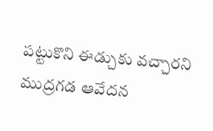పట్టుకొని ఈడ్చుకు వచ్చారని ముద్రగడ ఆవేదన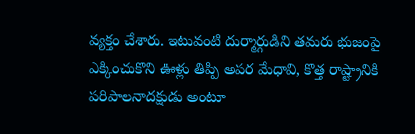వ్యక్తం చేశారు. ఇటువంటి దుర్మార్గుడిని తమరు భుజంపై ఎక్కించుకొని ఊళ్లు తిప్పి అపర మేధావి, కొత్త రాష్ట్రానికి పరిపాలనాదక్షుడు అంటూ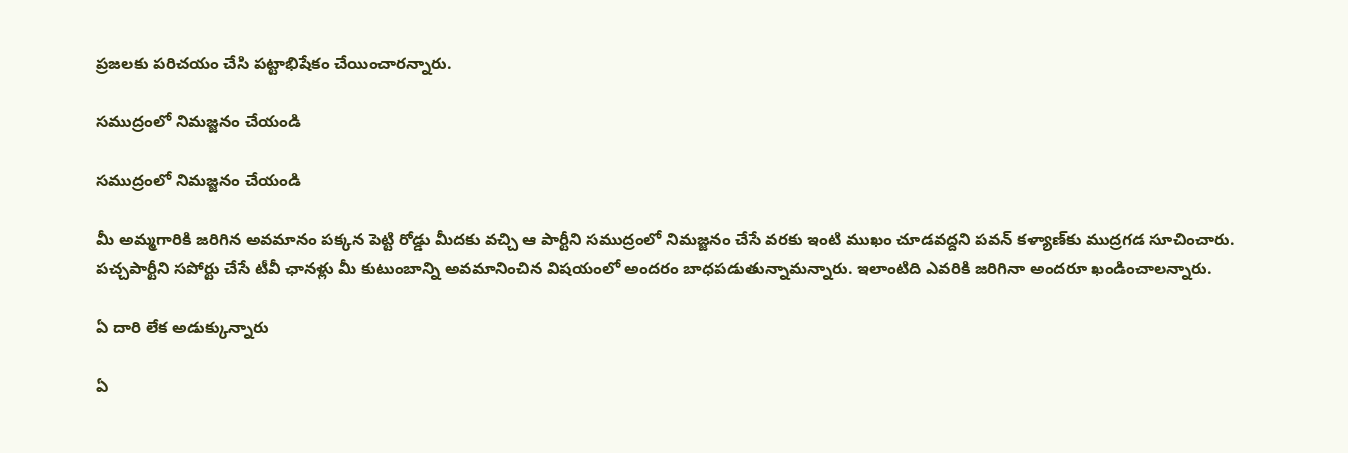ప్రజలకు పరిచయం చేసి పట్టాభిషేకం చేయించారన్నారు.

సముద్రంలో నిమజ్జనం చేయండి

సముద్రంలో నిమజ్జనం చేయండి

మీ అమ్మగారికి జరిగిన అవమానం పక్కన పెట్టి రోడ్డు మీదకు వచ్చి ఆ పార్టీని సముద్రంలో నిమజ్జనం చేసే వరకు ఇంటి ముఖం చూడవద్దని పవన్ కళ్యాణ్‌కు ముద్రగడ సూచించారు. పచ్చపార్టీని సపోర్టు చేసే టీవీ ఛానళ్లు మీ కుటుంబాన్ని అవమానించిన విషయంలో అందరం బాధపడుతున్నామన్నారు. ఇలాంటిది ఎవరికి జరిగినా అందరూ ఖండించాలన్నారు.

ఏ దారి లేక అడుక్కున్నారు

ఏ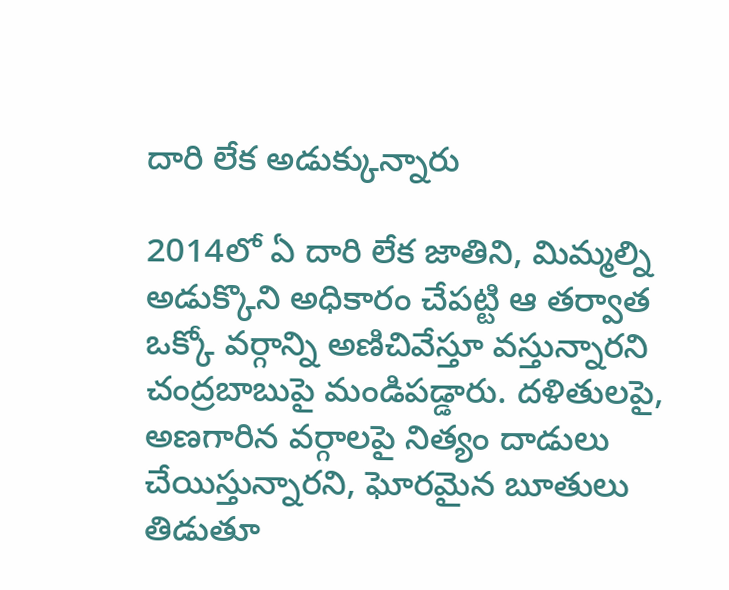దారి లేక అడుక్కున్నారు

2014లో ఏ దారి లేక జాతిని, మిమ్మల్ని అడుక్కొని అధికారం చేపట్టి ఆ తర్వాత ఒక్కో వర్గాన్ని అణిచివేస్తూ వస్తున్నారని చంద్రబాబుపై మండిపడ్డారు. దళితులపై, అణగారిన వర్గాలపై నిత్యం దాడులు చేయిస్తున్నారని, ఘోరమైన బూతులు తిడుతూ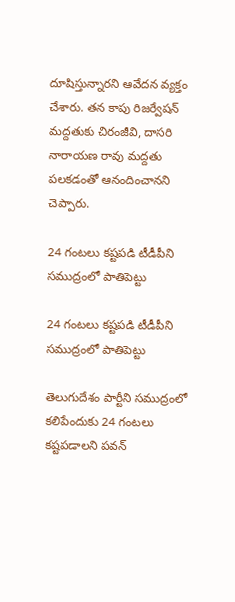దూషిస్తున్నారని ఆవేదన వ్యక్తం చేశారు. తన కాపు రిజర్వేషన్ మద్దతుకు చిరంజీవి, దాసరి నారాయణ రావు మద్దతు పలకడంతో ఆనందించానని చెప్పారు.

24 గంటలు కష్టపడి టీడీపీని సముద్రంలో పాతిపెట్టు

24 గంటలు కష్టపడి టీడీపీని సముద్రంలో పాతిపెట్టు

తెలుగుదేశం పార్టీని సముద్రంలో కలిపేందుకు 24 గంటలు కష్టపడాలని పవన్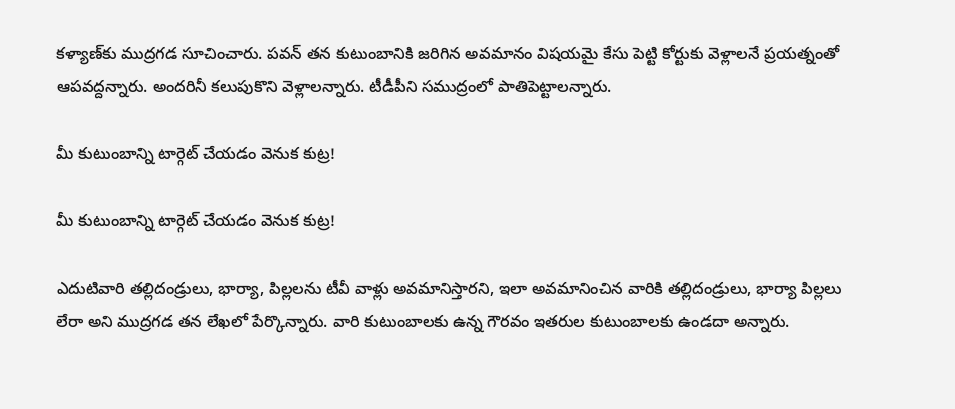కళ్యాణ్‌కు ముద్రగడ సూచించారు. పవన్ తన కుటుంబానికి జరిగిన అవమానం విషయమై కేసు పెట్టి కోర్టుకు వెళ్లాలనే ప్రయత్నంతో ఆపవద్దన్నారు. అందరినీ కలుపుకొని వెళ్లాలన్నారు. టీడీపీని సముద్రంలో పాతిపెట్టాలన్నారు.

మీ కుటుంబాన్ని టార్గెట్ చేయడం వెనుక కుట్ర!

మీ కుటుంబాన్ని టార్గెట్ చేయడం వెనుక కుట్ర!

ఎదుటివారి తల్లిదండ్రులు, భార్యా, పిల్లలను టీవీ వాళ్లు అవమానిస్తారని, ఇలా అవమానించిన వారికి తల్లిదండ్రులు, భార్యా పిల్లలు లేరా అని ముద్రగడ తన లేఖలో పేర్కొన్నారు. వారి కుటుంబాలకు ఉన్న గౌరవం ఇతరుల కుటుంబాలకు ఉండదా అన్నారు.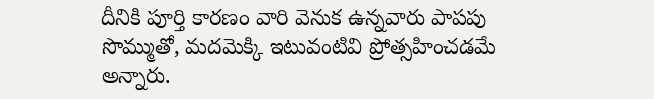దీనికి పూర్తి కారణం వారి వెనుక ఉన్నవారు పాపపు సొమ్ముతో, మదమెక్కి ఇటువంటివి ప్రోత్సహించడమే అన్నారు.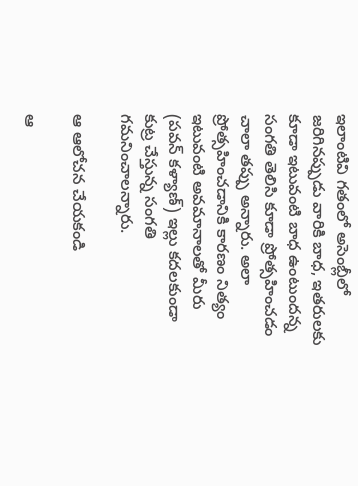ఇలాంటివి గతంలో అసెంబ్లీలో జరిగినప్పుడు వారికి బాధ, ఇతరులకు కూడా ఇటువంటి బాధ ఉంటుందన్న సంగతి తెలిసి కూడా ప్రోత్సహించడం చాలా తప్పు అన్నారు. అలా ప్రోత్సహించడానికి కారణం నిత్యం ఇటువంటి అవమానాలతో మీరు (పవన్ కళ్యాణ్) ఇల్లు కదలకుండా కుట్ర చేస్తున్న సంగతి గమనించాలన్నారు.

ఆ ఆలోచన చేయకండి

ఆ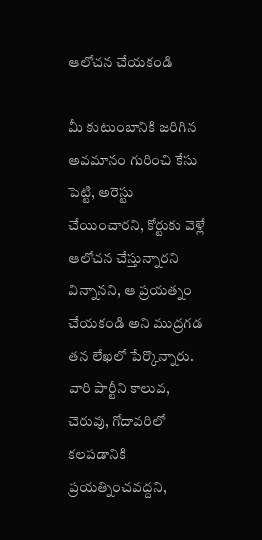ఆలోచన చేయకండి

మీ కుటుంబానికి జరిగిన అవమానం గురించి కేసు పెట్టి, అరెస్టు చేయించారని, కోర్టుకు వెళ్లే ఆలోచన చేస్తున్నారని విన్నానని, ఆ ప్రయత్నం చేయకండి అని ముద్రగడ తన లేఖలో పేర్కొన్నారు. వారి పార్టీని కాలువ, చెరువు, గోదావరిలో కలపడానికి ప్రయత్నించవద్దని,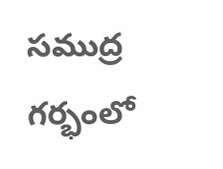సముద్ర గర్భంలో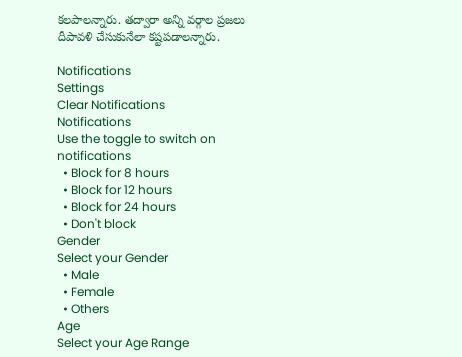కలపాలన్నారు. తద్వారా అన్ని వర్గాల ప్రజలు దీపావళి చేసుకునేలా కష్టపడాలన్నారు.

Notifications
Settings
Clear Notifications
Notifications
Use the toggle to switch on notifications
  • Block for 8 hours
  • Block for 12 hours
  • Block for 24 hours
  • Don't block
Gender
Select your Gender
  • Male
  • Female
  • Others
Age
Select your Age Range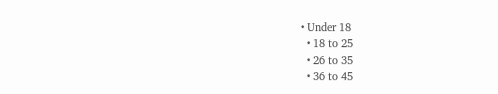• Under 18
  • 18 to 25
  • 26 to 35
  • 36 to 45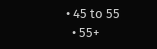• 45 to 55
  • 55+